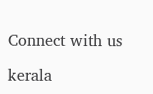Connect with us

kerala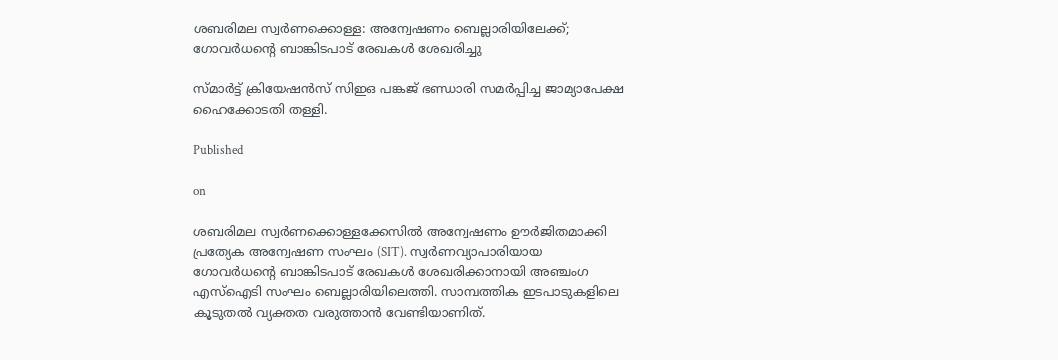ശബരിമല സ്വര്‍ണക്കൊള്ള: അന്വേഷണം ബെല്ലാരിയിലേക്ക്; ഗോവര്‍ധന്റെ ബാങ്കിടപാട് രേഖകള്‍ ശേഖരിച്ചു

സ്മാര്‍ട്ട് ക്രിയേഷന്‍സ് സിഇഒ പങ്കജ് ഭണ്ഡാരി സമര്‍പ്പിച്ച ജാമ്യാപേക്ഷ ഹൈക്കോടതി തള്ളി.

Published

on

ശബരിമല സ്വര്‍ണക്കൊള്ളക്കേസില്‍ അന്വേഷണം ഊര്‍ജിതമാക്കി പ്രത്യേക അന്വേഷണ സംഘം (SIT). സ്വര്‍ണവ്യാപാരിയായ ഗോവര്‍ധന്റെ ബാങ്കിടപാട് രേഖകള്‍ ശേഖരിക്കാനായി അഞ്ചംഗ എസ്‌ഐടി സംഘം ബെല്ലാരിയിലെത്തി. സാമ്പത്തിക ഇടപാടുകളിലെ കൂടുതല്‍ വ്യക്തത വരുത്താന്‍ വേണ്ടിയാണിത്.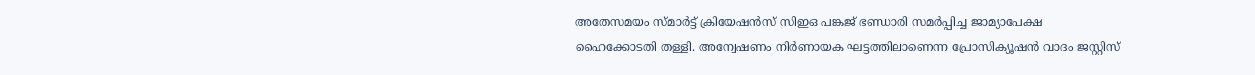അതേസമയം സ്മാര്‍ട്ട് ക്രിയേഷന്‍സ് സിഇഒ പങ്കജ് ഭണ്ഡാരി സമര്‍പ്പിച്ച ജാമ്യാപേക്ഷ ഹൈക്കോടതി തള്ളി. അന്വേഷണം നിര്‍ണായക ഘട്ടത്തിലാണെന്ന പ്രോസിക്യൂഷന്‍ വാദം ജസ്റ്റിസ്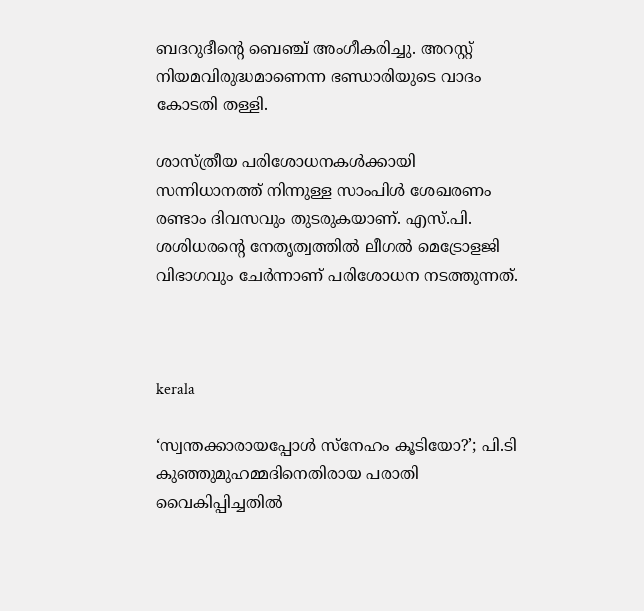ബദറുദീന്റെ ബെഞ്ച് അംഗീകരിച്ചു. അറസ്റ്റ് നിയമവിരുദ്ധമാണെന്ന ഭണ്ഡാരിയുടെ വാദം കോടതി തള്ളി.

ശാസ്ത്രീയ പരിശോധനകള്‍ക്കായി സന്നിധാനത്ത് നിന്നുള്ള സാംപിള്‍ ശേഖരണം രണ്ടാം ദിവസവും തുടരുകയാണ്. എസ്.പി. ശശിധരന്റെ നേതൃത്വത്തില്‍ ലീഗല്‍ മെട്രോളജി വിഭാഗവും ചേര്‍ന്നാണ് പരിശോധന നടത്തുന്നത്.



kerala

‘സ്വന്തക്കാരായപ്പോള്‍ സ്നേഹം കൂടിയോ?’; പി.ടി കുഞ്ഞുമുഹമ്മദിനെതിരായ പരാതി വൈകിപ്പിച്ചതില്‍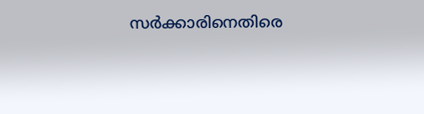സര്‍ക്കാരിനെതിരെ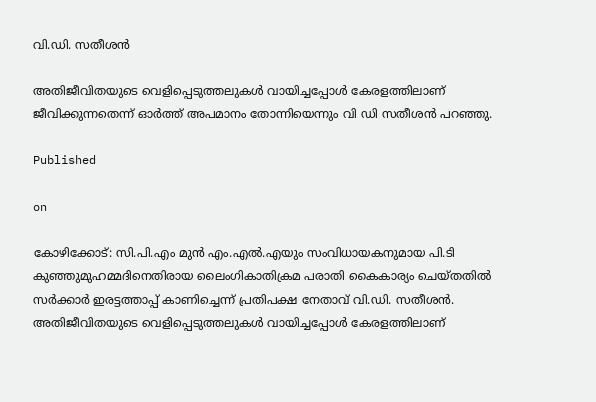വി.ഡി. സതീശന്‍

അതിജീവിതയുടെ വെളിപ്പെടുത്തലുകള്‍ വായിച്ചപ്പോള്‍ കേരളത്തിലാണ് ജീവിക്കുന്നതെന്ന് ഓര്‍ത്ത് അപമാനം തോന്നിയെന്നും വി ഡി സതീശന്‍ പറഞ്ഞു.

Published

on

കോഴിക്കോട്: സി.പി.എം മുന്‍ എം.എല്‍.എയും സംവിധായകനുമായ പി.ടി കുഞ്ഞുമുഹമ്മദിനെതിരായ ലൈംഗികാതിക്രമ പരാതി കൈകാര്യം ചെയ്തതില്‍ സര്‍ക്കാര്‍ ഇരട്ടത്താപ്പ് കാണിച്ചെന്ന് പ്രതിപക്ഷ നേതാവ് വി.ഡി. സതീശന്‍. അതിജീവിതയുടെ വെളിപ്പെടുത്തലുകള്‍ വായിച്ചപ്പോള്‍ കേരളത്തിലാണ്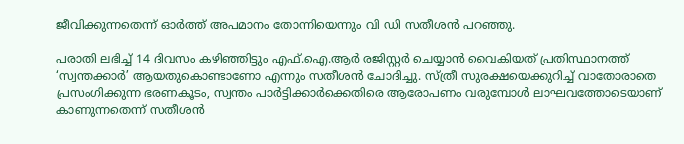ജീവിക്കുന്നതെന്ന് ഓര്‍ത്ത് അപമാനം തോന്നിയെന്നും വി ഡി സതീശന്‍ പറഞ്ഞു.

പരാതി ലഭിച്ച് 14 ദിവസം കഴിഞ്ഞിട്ടും എഫ്.ഐ.ആര്‍ രജിസ്റ്റര്‍ ചെയ്യാന്‍ വൈകിയത് പ്രതിസ്ഥാനത്ത് ‘സ്വന്തക്കാര്‍’ ആയതുകൊണ്ടാണോ എന്നും സതീശന്‍ ചോദിച്ചു. സ്ത്രീ സുരക്ഷയെക്കുറിച്ച് വാതോരാതെ പ്രസംഗിക്കുന്ന ഭരണകൂടം, സ്വന്തം പാര്‍ട്ടിക്കാര്‍ക്കെതിരെ ആരോപണം വരുമ്പോള്‍ ലാഘവത്തോടെയാണ് കാണുന്നതെന്ന് സതീശന്‍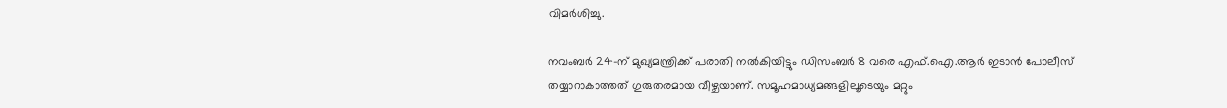വിമര്‍ശിച്ചു.

നവംബര്‍ 24-ന് മുഖ്യമന്ത്രിക്ക് പരാതി നല്‍കിയിട്ടും ഡിസംബര്‍ 8 വരെ എഫ്.ഐ.ആര്‍ ഇടാന്‍ പോലീസ് തയ്യാറാകാത്തത് ഗുരുതരമായ വീഴ്ചയാണ്. സമൂഹമാധ്യമങ്ങളിലൂടെയും മറ്റും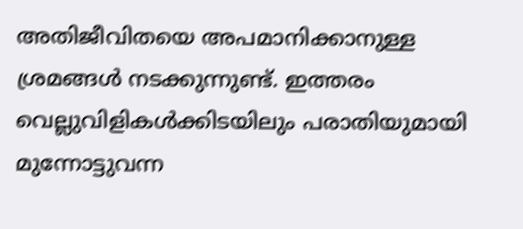അതിജീവിതയെ അപമാനിക്കാനുള്ള ശ്രമങ്ങള്‍ നടക്കുന്നുണ്ട്. ഇത്തരം വെല്ലുവിളികള്‍ക്കിടയിലും പരാതിയുമായി മുന്നോട്ടുവന്ന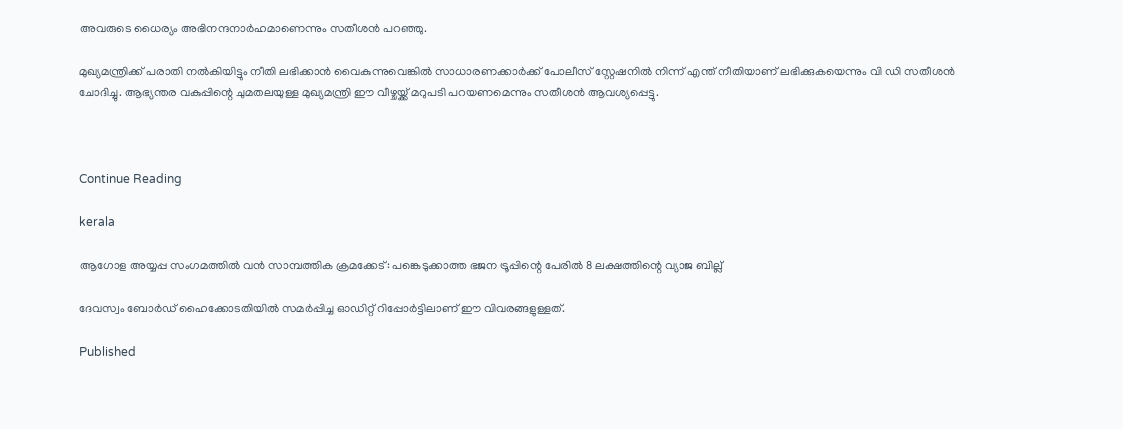അവരുടെ ധൈര്യം അഭിനന്ദനാര്‍ഹമാണെന്നും സതീശന്‍ പറഞ്ഞു.

മുഖ്യമന്ത്രിക്ക് പരാതി നല്‍കിയിട്ടും നീതി ലഭിക്കാന്‍ വൈകുന്നുവെങ്കില്‍ സാധാരണക്കാര്‍ക്ക് പോലീസ് സ്റ്റേഷനില്‍ നിന്ന് എന്ത് നീതിയാണ് ലഭിക്കുകയെന്നും വി ഡി സതീശന്‍ ചോദിച്ചു. ആഭ്യന്തര വകുപ്പിന്റെ ചുമതലയുള്ള മുഖ്യമന്ത്രി ഈ വീഴ്ചയ്ക്ക് മറുപടി പറയണമെന്നും സതീശന്‍ ആവശ്യപ്പെട്ടു.



Continue Reading

kerala

ആഗോള അയ്യപ്പ സംഗമത്തില്‍ വന്‍ സാമ്പത്തിക ക്രമക്കേട്: പങ്കെടുക്കാത്ത ഭജന ട്രൂപ്പിന്റെ പേരില്‍ 8 ലക്ഷത്തിന്റെ വ്യാജ ബില്ല്

ദേവസ്വം ബോര്‍ഡ് ഹൈക്കോടതിയില്‍ സമര്‍പ്പിച്ച ഓഡിറ്റ് റിപ്പോര്‍ട്ടിലാണ് ഈ വിവരങ്ങളുള്ളത്.

Published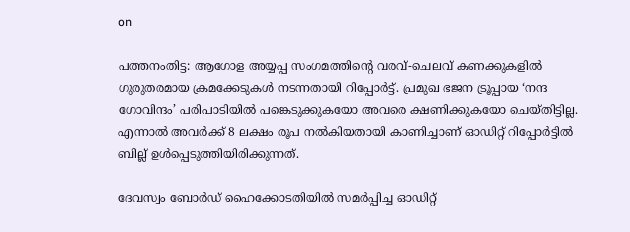on

പത്തനംതിട്ട: ആഗോള അയ്യപ്പ സംഗമത്തിന്റെ വരവ്-ചെലവ് കണക്കുകളില്‍ ഗുരുതരമായ ക്രമക്കേടുകള്‍ നടന്നതായി റിപ്പോര്‍ട്ട്. പ്രമുഖ ഭജന ട്രൂപ്പായ ‘നന്ദ ഗോവിന്ദം’ പരിപാടിയില്‍ പങ്കെടുക്കുകയോ അവരെ ക്ഷണിക്കുകയോ ചെയ്തിട്ടില്ല. എന്നാല്‍ അവര്‍ക്ക് 8 ലക്ഷം രൂപ നല്‍കിയതായി കാണിച്ചാണ് ഓഡിറ്റ് റിപ്പോര്‍ട്ടില്‍ ബില്ല് ഉള്‍പ്പെടുത്തിയിരിക്കുന്നത്.

ദേവസ്വം ബോര്‍ഡ് ഹൈക്കോടതിയില്‍ സമര്‍പ്പിച്ച ഓഡിറ്റ്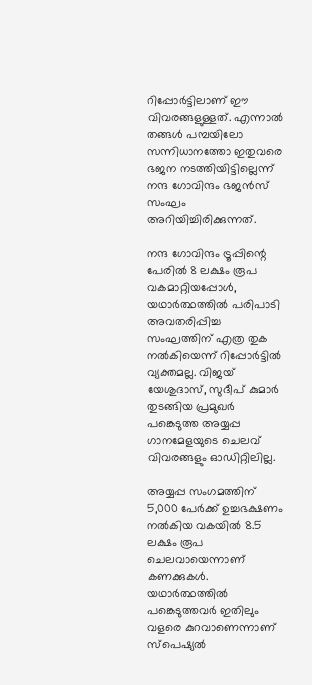റിപ്പോര്‍ട്ടിലാണ് ഈ വിവരങ്ങളുള്ളത്. എന്നാല്‍ തങ്ങള്‍ പമ്പയിലോ സന്നിധാനത്തോ ഇതുവരെ ഭജന നടത്തിയിട്ടില്ലെന്ന് നന്ദ ഗോവിന്ദം ഭജന്‍സ് സംഘം അറിയിച്ചിരിക്കുന്നത്.

നന്ദ ഗോവിന്ദം ട്രൂപ്പിന്റെ പേരില്‍ 8 ലക്ഷം രൂപ വകമാറ്റിയപ്പോള്‍, യഥാര്‍ത്ഥത്തില്‍ പരിപാടി അവതരിപ്പിച്ച സംഘത്തിന് എത്ര തുക നല്‍കിയെന്ന് റിപ്പോര്‍ട്ടില്‍ വ്യക്തമല്ല. വിജയ് യേശുദാസ്, സുദീപ് കുമാര്‍ തുടങ്ങിയ പ്രമുഖര്‍ പങ്കെടുത്ത അയ്യപ്പ ഗാനമേളയുടെ ചെലവ് വിവരങ്ങളും ഓഡിറ്റിലില്ല.

അയ്യപ്പ സംഗമത്തിന് 5,000 പേര്‍ക്ക് ഉച്ചഭക്ഷണം നല്‍കിയ വകയില്‍ 8.5 ലക്ഷം രൂപ ചെലവായെന്നാണ് കണക്കുകള്‍. യഥാര്‍ത്ഥത്തില്‍ പങ്കെടുത്തവര്‍ ഇതിലും വളരെ കുറവാണെന്നാണ് സ്‌പെഷ്യല്‍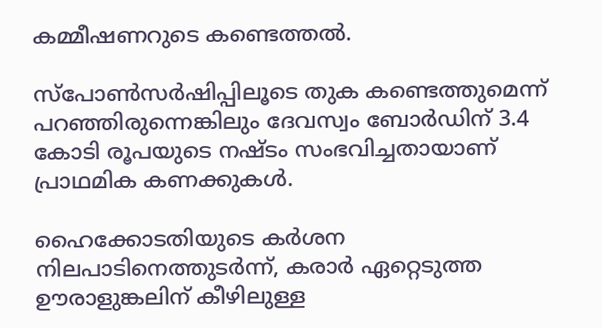കമ്മീഷണറുടെ കണ്ടെത്തല്‍.

സ്‌പോണ്‍സര്‍ഷിപ്പിലൂടെ തുക കണ്ടെത്തുമെന്ന് പറഞ്ഞിരുന്നെങ്കിലും ദേവസ്വം ബോര്‍ഡിന് 3.4 കോടി രൂപയുടെ നഷ്ടം സംഭവിച്ചതായാണ് പ്രാഥമിക കണക്കുകള്‍.

ഹൈക്കോടതിയുടെ കര്‍ശന നിലപാടിനെത്തുടര്‍ന്ന്, കരാര്‍ ഏറ്റെടുത്ത ഊരാളുങ്കലിന് കീഴിലുള്ള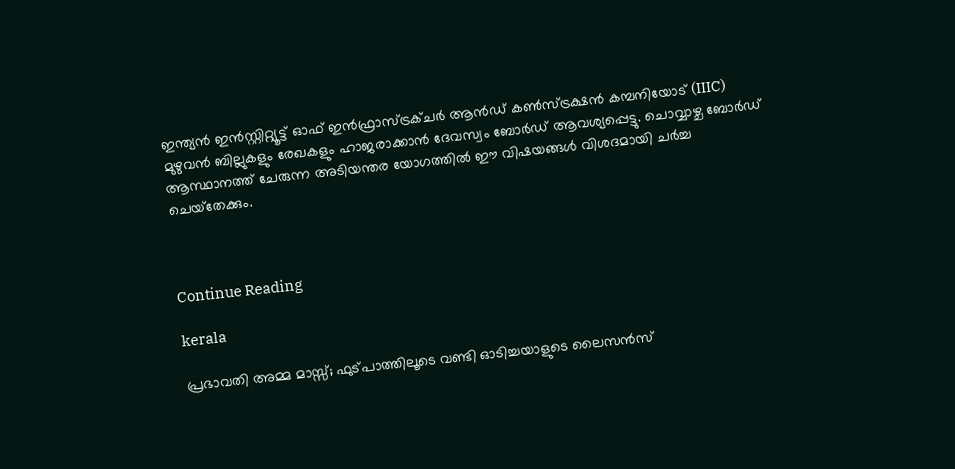ഇന്ത്യന്‍ ഇന്‍സ്റ്റിറ്റ്യൂട്ട് ഓഫ് ഇന്‍ഫ്രാസ്ട്രക്ചര്‍ ആന്‍ഡ് കണ്‍സ്ട്രക്ഷന്‍ കമ്പനിയോട് (IIIC) മുഴുവന്‍ ബില്ലുകളും രേഖകളും ഹാജരാക്കാന്‍ ദേവസ്വം ബോര്‍ഡ് ആവശ്യപ്പെട്ടു. ചൊവ്വാഴ്ച ബോര്‍ഡ് ആസ്ഥാനത്ത് ചേരുന്ന അടിയന്തര യോഗത്തില്‍ ഈ വിഷയങ്ങള്‍ വിശദമായി ചര്‍ച്ച ചെയ്‌തേക്കും.



Continue Reading

kerala

പ്രഭാവതി അമ്മ മാസ്സ്; ഫുട്പാത്തിലൂടെ വണ്ടി ഓടിച്ചയാളുടെ ലൈസന്‍സ്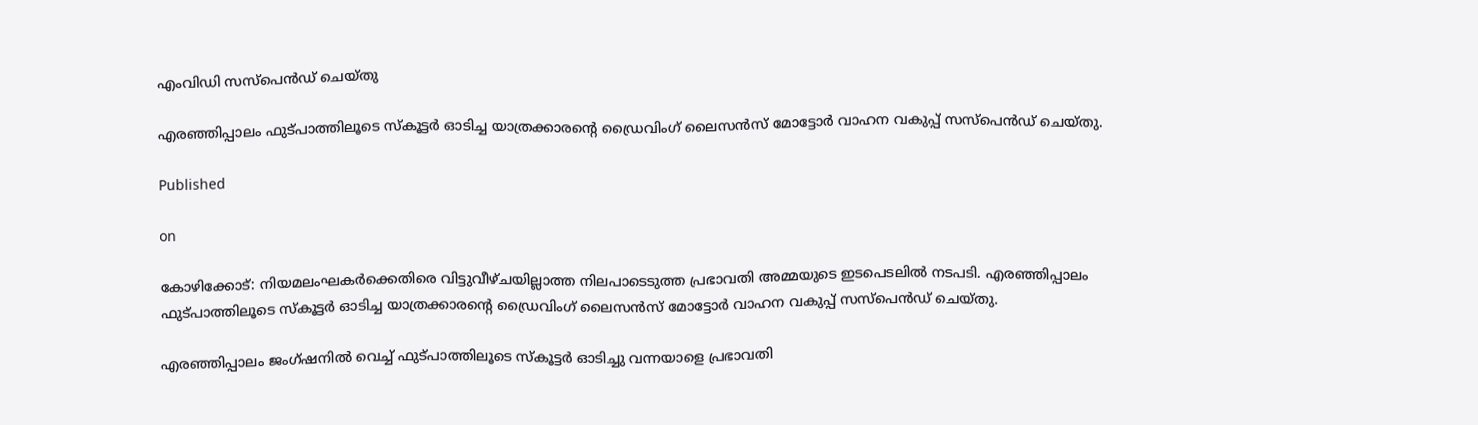എംവിഡി സസ്‌പെന്‍ഡ് ചെയ്തു

എരഞ്ഞിപ്പാലം ഫുട്പാത്തിലൂടെ സ്‌കൂട്ടര്‍ ഓടിച്ച യാത്രക്കാരന്റെ ഡ്രൈവിംഗ് ലൈസന്‍സ് മോട്ടോര്‍ വാഹന വകുപ്പ് സസ്‌പെന്‍ഡ് ചെയ്തു.

Published

on

കോഴിക്കോട്: നിയമലംഘകര്‍ക്കെതിരെ വിട്ടുവീഴ്ചയില്ലാത്ത നിലപാടെടുത്ത പ്രഭാവതി അമ്മയുടെ ഇടപെടലില്‍ നടപടി. എരഞ്ഞിപ്പാലം ഫുട്പാത്തിലൂടെ സ്‌കൂട്ടര്‍ ഓടിച്ച യാത്രക്കാരന്റെ ഡ്രൈവിംഗ് ലൈസന്‍സ് മോട്ടോര്‍ വാഹന വകുപ്പ് സസ്‌പെന്‍ഡ് ചെയ്തു.

എരഞ്ഞിപ്പാലം ജംഗ്ഷനില്‍ വെച്ച് ഫുട്പാത്തിലൂടെ സ്‌കൂട്ടര്‍ ഓടിച്ചു വന്നയാളെ പ്രഭാവതി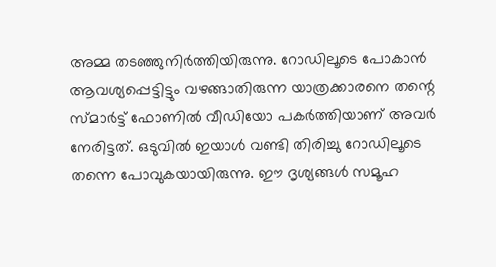അമ്മ തടഞ്ഞുനിര്‍ത്തിയിരുന്നു. റോഡിലൂടെ പോകാന്‍ ആവശ്യപ്പെട്ടിട്ടും വഴങ്ങാതിരുന്ന യാത്രക്കാരനെ തന്റെ സ്മാര്‍ട്ട് ഫോണില്‍ വീഡിയോ പകര്‍ത്തിയാണ് അവര്‍ നേരിട്ടത്. ഒടുവില്‍ ഇയാള്‍ വണ്ടി തിരിച്ചു റോഡിലൂടെ തന്നെ പോവുകയായിരുന്നു. ഈ ദൃശ്യങ്ങള്‍ സമൂഹ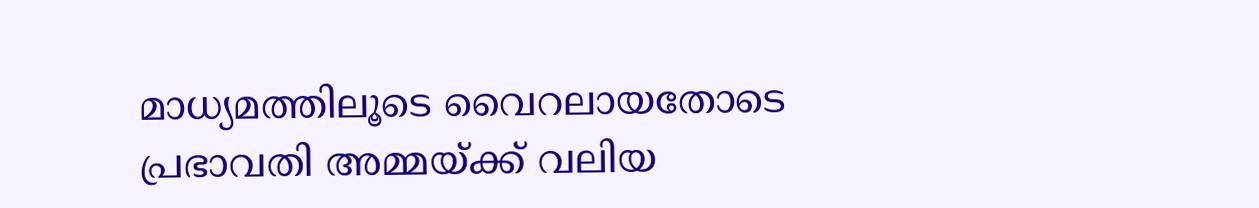മാധ്യമത്തിലൂടെ വൈറലായതോടെ പ്രഭാവതി അമ്മയ്ക്ക് വലിയ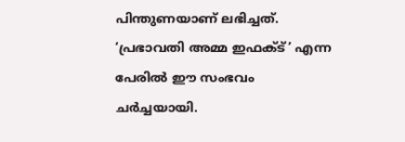പിന്തുണയാണ് ലഭിച്ചത്. ‘പ്രഭാവതി അമ്മ ഇഫക്ട്’ എന്ന പേരില്‍ ഈ സംഭവം ചര്‍ച്ചയായി.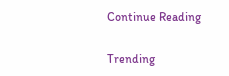Continue Reading

Trending